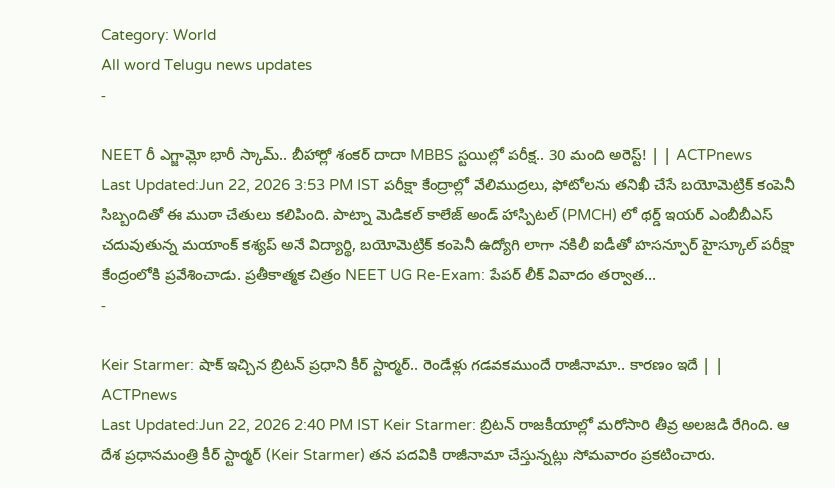Category: World
All word Telugu news updates
-

NEET రీ ఎగ్జామ్లో భారీ స్కామ్.. బీహార్లో శంకర్ దాదా MBBS స్టయిల్లో పరీక్ష.. 30 మంది అరెస్ట్! | | ACTPnews
Last Updated:Jun 22, 2026 3:53 PM IST పరీక్షా కేంద్రాల్లో వేలిముద్రలు, ఫోటోలను తనిఖీ చేసే బయోమెట్రిక్ కంపెనీ సిబ్బందితో ఈ ముఠా చేతులు కలిపింది. పాట్నా మెడికల్ కాలేజ్ అండ్ హాస్పిటల్ (PMCH) లో థర్డ్ ఇయర్ ఎంబీబీఎస్ చదువుతున్న మయాంక్ కశ్యప్ అనే విద్యార్థి, బయోమెట్రిక్ కంపెనీ ఉద్యోగి లాగా నకిలీ ఐడీతో హసన్పూర్ హైస్కూల్ పరీక్షా కేంద్రంలోకి ప్రవేశించాడు. ప్రతీకాత్మక చిత్రం NEET UG Re-Exam: పేపర్ లీక్ వివాదం తర్వాత…
-

Keir Starmer: షాక్ ఇచ్చిన బ్రిటన్ ప్రధాని కీర్ స్టార్మర్.. రెండేళ్లు గడవకముందే రాజీనామా.. కారణం ఇదే | | ACTPnews
Last Updated:Jun 22, 2026 2:40 PM IST Keir Starmer: బ్రిటన్ రాజకీయాల్లో మరోసారి తీవ్ర అలజడి రేగింది. ఆ దేశ ప్రధానమంత్రి కీర్ స్టార్మర్ (Keir Starmer) తన పదవికి రాజీనామా చేస్తున్నట్లు సోమవారం ప్రకటించారు.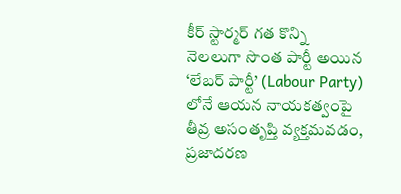కీర్ స్టార్మర్ గత కొన్ని నెలలుగా సొంత పార్టీ అయిన ‘లేబర్ పార్టీ’ (Labour Party) లోనే ఆయన నాయకత్వంపై తీవ్ర అసంతృప్తి వ్యక్తమవడం, ప్రజాదరణ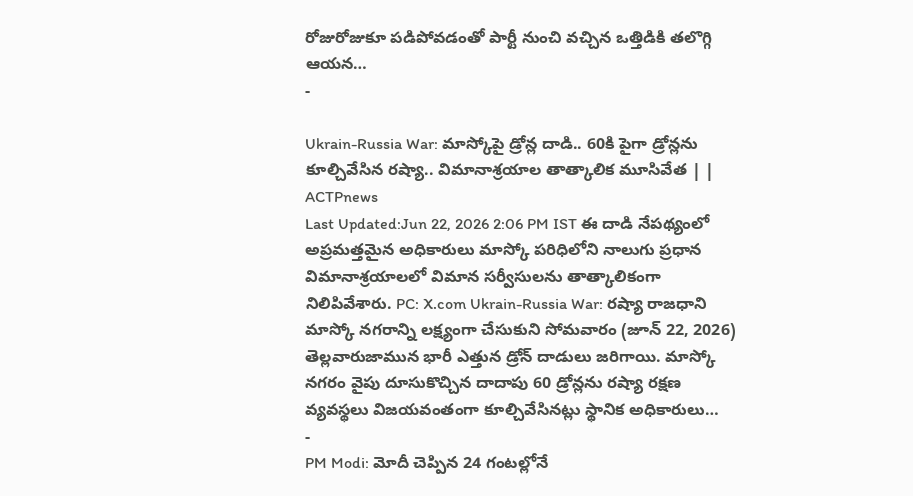రోజురోజుకూ పడిపోవడంతో పార్టీ నుంచి వచ్చిన ఒత్తిడికి తలొగ్గి ఆయన…
-

Ukrain-Russia War: మాస్కోపై డ్రోన్ల దాడి.. 60కి పైగా డ్రోన్లను కూల్చివేసిన రష్యా.. విమానాశ్రయాల తాత్కాలిక మూసివేత | | ACTPnews
Last Updated:Jun 22, 2026 2:06 PM IST ఈ దాడి నేపథ్యంలో అప్రమత్తమైన అధికారులు మాస్కో పరిధిలోని నాలుగు ప్రధాన విమానాశ్రయాలలో విమాన సర్వీసులను తాత్కాలికంగా నిలిపివేశారు. PC: X.com Ukrain-Russia War: రష్యా రాజధాని మాస్కో నగరాన్ని లక్ష్యంగా చేసుకుని సోమవారం (జూన్ 22, 2026) తెల్లవారుజామున భారీ ఎత్తున డ్రోన్ దాడులు జరిగాయి. మాస్కో నగరం వైపు దూసుకొచ్చిన దాదాపు 60 డ్రోన్లను రష్యా రక్షణ వ్యవస్థలు విజయవంతంగా కూల్చివేసినట్లు స్థానిక అధికారులు…
-
PM Modi: మోదీ చెప్పిన 24 గంటల్లోనే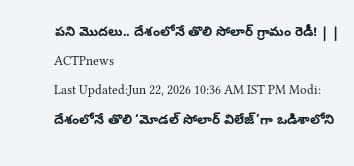పని మొదలు.. దేశంలోనే తొలి సోలార్ గ్రామం రెడీ! | | ACTPnews
Last Updated:Jun 22, 2026 10:36 AM IST PM Modi: దేశంలోనే తొలి ‘మోడల్ సోలార్ విలేజ్’గా ఒడిశాలోని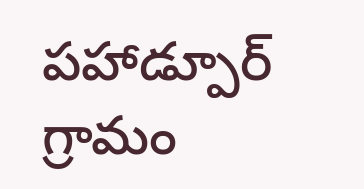పహాడ్పూర్ గ్రామం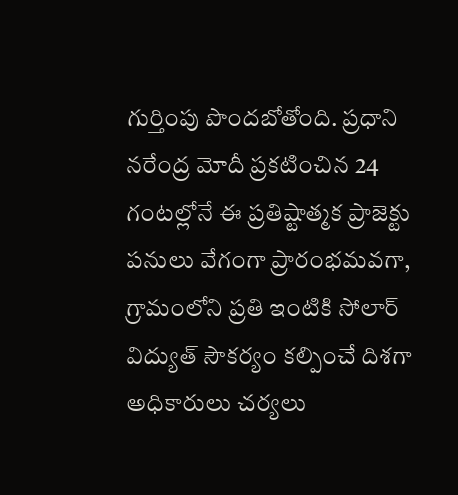గుర్తింపు పొందబోతోంది. ప్రధాని నరేంద్ర మోదీ ప్రకటించిన 24 గంటల్లోనే ఈ ప్రతిష్టాత్మక ప్రాజెక్టు పనులు వేగంగా ప్రారంభమవగా, గ్రామంలోని ప్రతి ఇంటికి సోలార్ విద్యుత్ సౌకర్యం కల్పించే దిశగా అధికారులు చర్యలు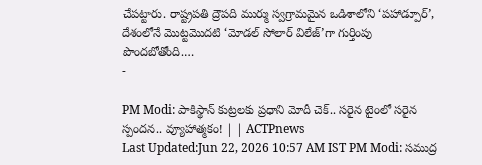చేపట్టారు. రాష్ట్రపతి ద్రౌపది ముర్ము స్వగ్రామమైన ఒడిశాలోని ‘పహాడ్పూర్’, దేశంలోనే మొట్టమొదటి ‘మోడల్ సోలార్ విలేజ్’గా గుర్తింపు పొందబోతోంది.…
-

PM Modi: పాకిస్థాన్ కుట్రలకు ప్రధాని మోదీ చెక్.. సరైన టైంలో సరైన స్పందన.. వ్యూహాత్మకం! | | ACTPnews
Last Updated:Jun 22, 2026 10:57 AM IST PM Modi: సముద్ర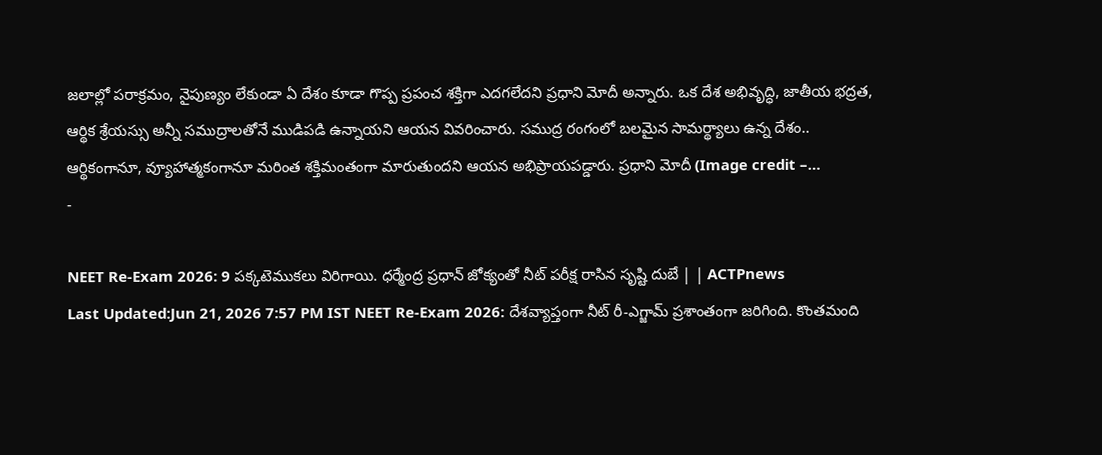జలాల్లో పరాక్రమం, నైపుణ్యం లేకుండా ఏ దేశం కూడా గొప్ప ప్రపంచ శక్తిగా ఎదగలేదని ప్రధాని మోదీ అన్నారు. ఒక దేశ అభివృద్ధి, జాతీయ భద్రత, ఆర్థిక శ్రేయస్సు అన్నీ సముద్రాలతోనే ముడిపడి ఉన్నాయని ఆయన వివరించారు. సముద్ర రంగంలో బలమైన సామర్థ్యాలు ఉన్న దేశం.. ఆర్థికంగానూ, వ్యూహాత్మకంగానూ మరింత శక్తిమంతంగా మారుతుందని ఆయన అభిప్రాయపడ్డారు. ప్రధాని మోదీ (Image credit –…
-

NEET Re-Exam 2026: 9 పక్కటెముకలు విరిగాయి. ధర్మేంద్ర ప్రధాన్ జోక్యంతో నీట్ పరీక్ష రాసిన సృష్టి దుబే | | ACTPnews
Last Updated:Jun 21, 2026 7:57 PM IST NEET Re-Exam 2026: దేశవ్యాప్తంగా నీట్ రీ-ఎగ్జామ్ ప్రశాంతంగా జరిగింది. కొంతమంది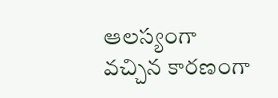ఆలస్యంగా వచ్చిన కారణంగా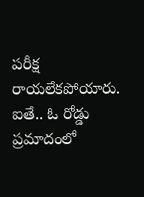పరీక్ష రాయలేకపోయారు. ఐతే.. ఓ రోడ్డు ప్రమాదంలో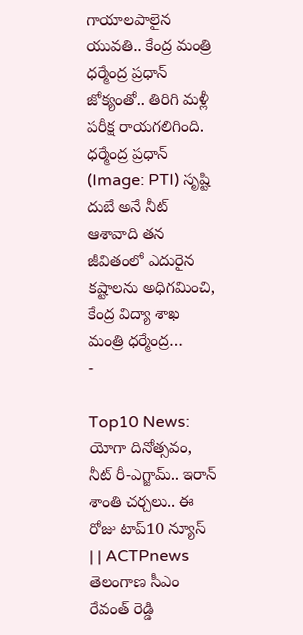గాయాలపాలైన యువతి.. కేంద్ర మంత్రి ధర్మేంద్ర ప్రధాన్ జోక్యంతో.. తిరిగి మళ్లీ పరీక్ష రాయగలిగింది. ధర్మేంద్ర ప్రధాన్ (Image: PTI) సృష్టి దుబే అనే నీట్ ఆశావాది తన జీవితంలో ఎదురైన కష్టాలను అధిగమించి, కేంద్ర విద్యా శాఖ మంత్రి ధర్మేంద్ర…
-

Top10 News: యోగా దినోత్సవం, నీట్ రీ-ఎగ్జామ్.. ఇరాన్ శాంతి చర్చలు.. ఈ రోజు టాప్10 న్యూస్ | | ACTPnews
తెలంగాణ సీఎం రేవంత్ రెడ్డి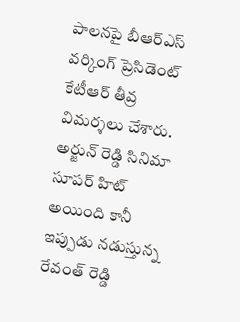పాలనపై బీఆర్ఎస్ వర్కింగ్ ప్రెసిడెంట్ కేటీఆర్ తీవ్ర విమర్శలు చేశారు. అర్జున్ రెడ్డి సినిమా సూపర్ హిట్ అయింది కానీ ఇప్పుడు నడుస్తున్న రేవంత్ రెడ్డి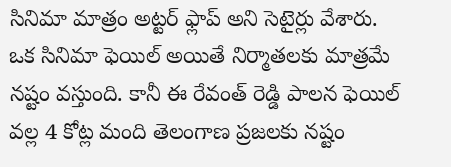సినిమా మాత్రం అట్టర్ ఫ్లాప్ అని సెటైర్లు వేశారు. ఒక సినిమా ఫెయిల్ అయితే నిర్మాతలకు మాత్రమే నష్టం వస్తుంది. కానీ ఈ రేవంత్ రెడ్డి పాలన ఫెయిల్ వల్ల 4 కోట్ల మంది తెలంగాణ ప్రజలకు నష్టం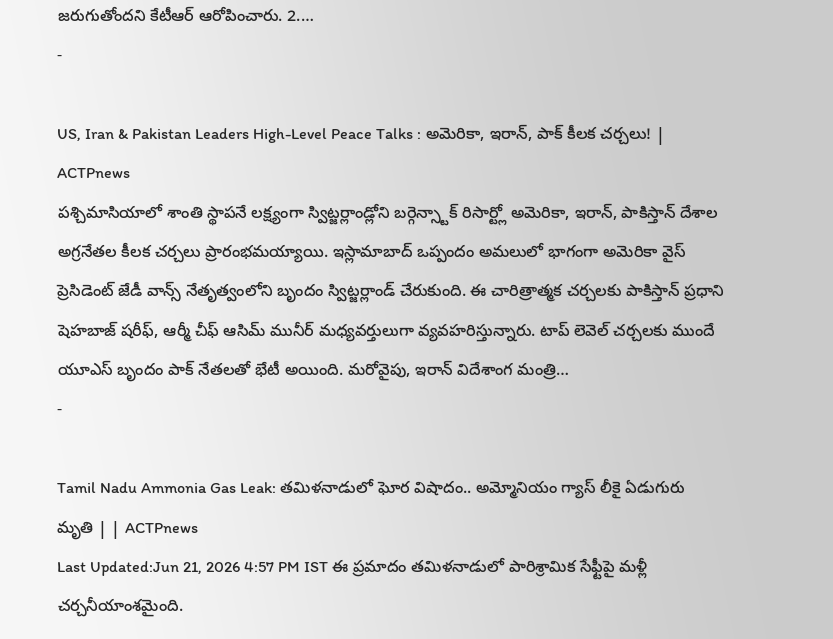జరుగుతోందని కేటీఆర్ ఆరోపించారు. 2.…
-

US, Iran & Pakistan Leaders High-Level Peace Talks : అమెరికా, ఇరాన్, పాక్ కీలక చర్చలు! | ACTPnews
పశ్చిమాసియాలో శాంతి స్థాపనే లక్ష్యంగా స్విట్జర్లాండ్లోని బర్గెన్స్టాక్ రిసార్ట్లో అమెరికా, ఇరాన్, పాకిస్తాన్ దేశాల అగ్రనేతల కీలక చర్చలు ప్రారంభమయ్యాయి. ఇస్లామాబాద్ ఒప్పందం అమలులో భాగంగా అమెరికా వైస్ ప్రెసిడెంట్ జేడీ వాన్స్ నేతృత్వంలోని బృందం స్విట్జర్లాండ్ చేరుకుంది. ఈ చారిత్రాత్మక చర్చలకు పాకిస్తాన్ ప్రధాని షెహబాజ్ షరీఫ్, ఆర్మీ చీఫ్ ఆసిమ్ మునీర్ మధ్యవర్తులుగా వ్యవహరిస్తున్నారు. టాప్ లెవెల్ చర్చలకు ముందే యూఎస్ బృందం పాక్ నేతలతో భేటీ అయింది. మరోవైపు, ఇరాన్ విదేశాంగ మంత్రి…
-

Tamil Nadu Ammonia Gas Leak: తమిళనాడులో ఘోర విషాదం.. అమ్మోనియం గ్యాస్ లీకై ఏడుగురు మృతి | | ACTPnews
Last Updated:Jun 21, 2026 4:57 PM IST ఈ ప్రమాదం తమిళనాడులో పారిశ్రామిక సేఫ్టీపై మళ్లీ చర్చనీయాంశమైంది.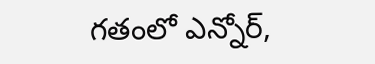గతంలో ఎన్నోర్,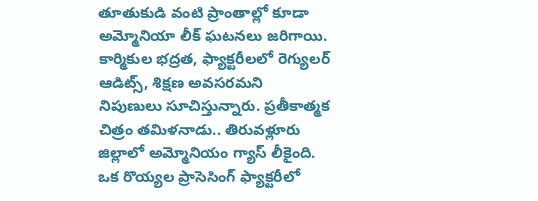తూతుకుడి వంటి ప్రాంతాల్లో కూడా అమ్మోనియా లీక్ ఘటనలు జరిగాయి. కార్మికుల భద్రత, ఫ్యాక్టరీలలో రెగ్యులర్ ఆడిట్స్, శిక్షణ అవసరమని నిపుణులు సూచిస్తున్నారు. ప్రతీకాత్మక చిత్రం తమిళనాడు.. తిరువళ్లూరు జిల్లాలో అమ్మోనియం గ్యాస్ లీకైంది. ఒక రొయ్యల ప్రాసెసింగ్ ఫ్యాక్టరీలో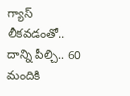గ్యాస్ లీకవడంతో.. దాన్ని పీల్చి.. 60 మందికి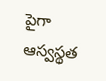పైగా ఆస్వస్థత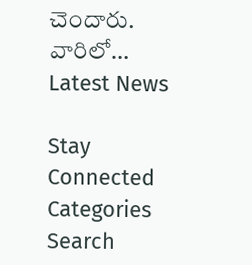చెందారు. వారిలో…
Latest News

Stay Connected
Categories
Search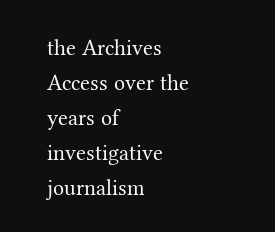the Archives
Access over the years of investigative journalism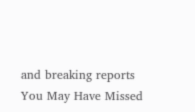and breaking reports
You May Have Missed